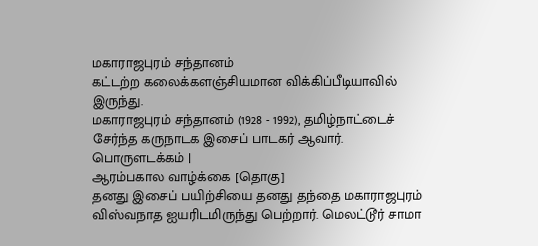மகாராஜபுரம் சந்தானம்
கட்டற்ற கலைக்களஞ்சியமான விக்கிப்பீடியாவில் இருந்து.
மகாராஜபுரம் சந்தானம் (1928 - 1992), தமிழ்நாட்டைச் சேர்ந்த கருநாடக இசைப் பாடகர் ஆவார்.
பொருளடக்கம் |
ஆரம்பகால வாழ்க்கை [தொகு]
தனது இசைப் பயிற்சியை தனது தந்தை மகாராஜபுரம் விஸ்வநாத ஐயரிடமிருந்து பெற்றார். மெலட்டூர் சாமா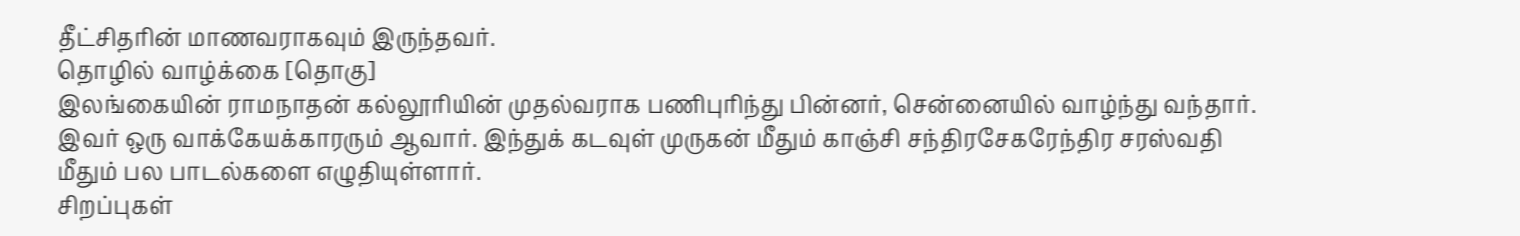தீட்சிதரின் மாணவராகவும் இருந்தவர்.
தொழில் வாழ்க்கை [தொகு]
இலங்கையின் ராமநாதன் கல்லூரியின் முதல்வராக பணிபுரிந்து பின்னர், சென்னையில் வாழ்ந்து வந்தார். இவர் ஒரு வாக்கேயக்காரரும் ஆவார். இந்துக் கடவுள் முருகன் மீதும் காஞ்சி சந்திரசேகரேந்திர சரஸ்வதி மீதும் பல பாடல்களை எழுதியுள்ளார்.
சிறப்புகள்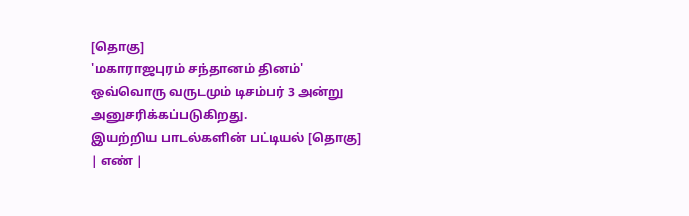[தொகு]
'மகாராஜபுரம் சந்தானம் தினம்' ஒவ்வொரு வருடமும் டிசம்பர் 3 அன்று அனுசரிக்கப்படுகிறது.
இயற்றிய பாடல்களின் பட்டியல் [தொகு]
| எண் |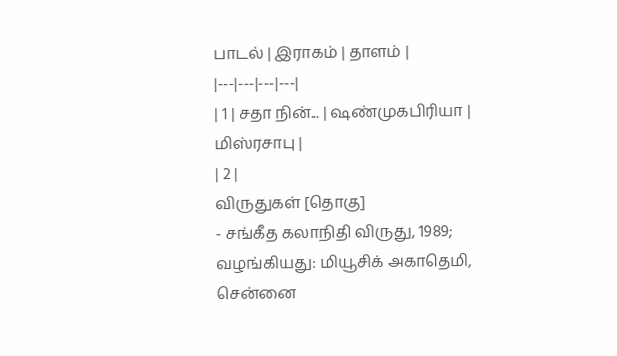பாடல் | இராகம் | தாளம் |
|---|---|---|---|
| 1 | சதா நின்... | ஷண்முகபிரியா | மிஸ்ரசாபு |
| 2 |
விருதுகள் [தொகு]
- சங்கீத கலாநிதி விருது, 1989; வழங்கியது: மியூசிக் அகாதெமி, சென்னை